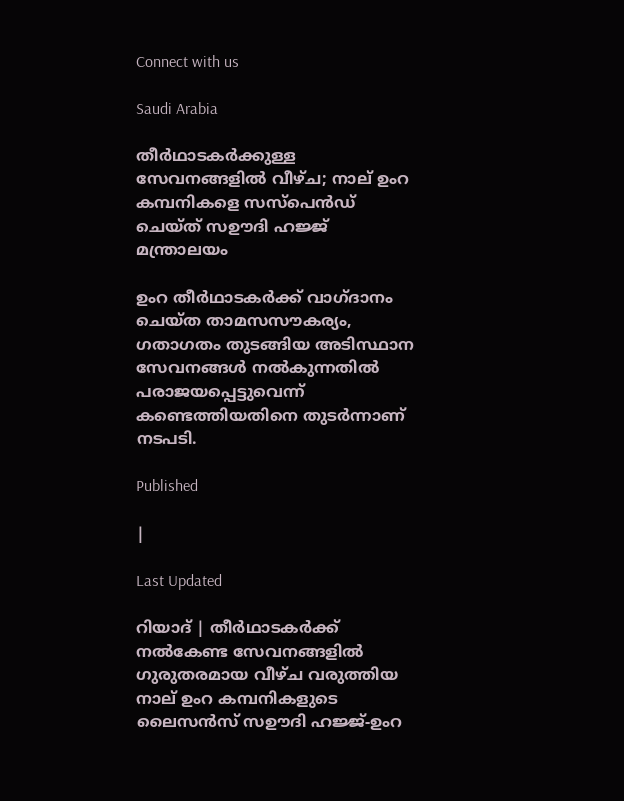Connect with us

Saudi Arabia

തീര്‍ഥാടകര്‍ക്കുള്ള സേവനങ്ങളില്‍ വീഴ്ച; നാല് ഉംറ കമ്പനികളെ സസ്പെന്‍ഡ് ചെയ്ത് സഊദി ഹജ്ജ് മന്ത്രാലയം

ഉംറ തീര്‍ഥാടകര്‍ക്ക് വാഗ്ദാനം ചെയ്ത താമസസൗകര്യം, ഗതാഗതം തുടങ്ങിയ അടിസ്ഥാന സേവനങ്ങള്‍ നല്‍കുന്നതില്‍ പരാജയപ്പെട്ടുവെന്ന് കണ്ടെത്തിയതിനെ തുടര്‍ന്നാണ് നടപടി.

Published

|

Last Updated

റിയാദ് | തീര്‍ഥാടകര്‍ക്ക് നല്‍കേണ്ട സേവനങ്ങളില്‍ ഗുരുതരമായ വീഴ്ച വരുത്തിയ നാല് ഉംറ കമ്പനികളുടെ ലൈസന്‍സ് സഊദി ഹജ്ജ്-ഉംറ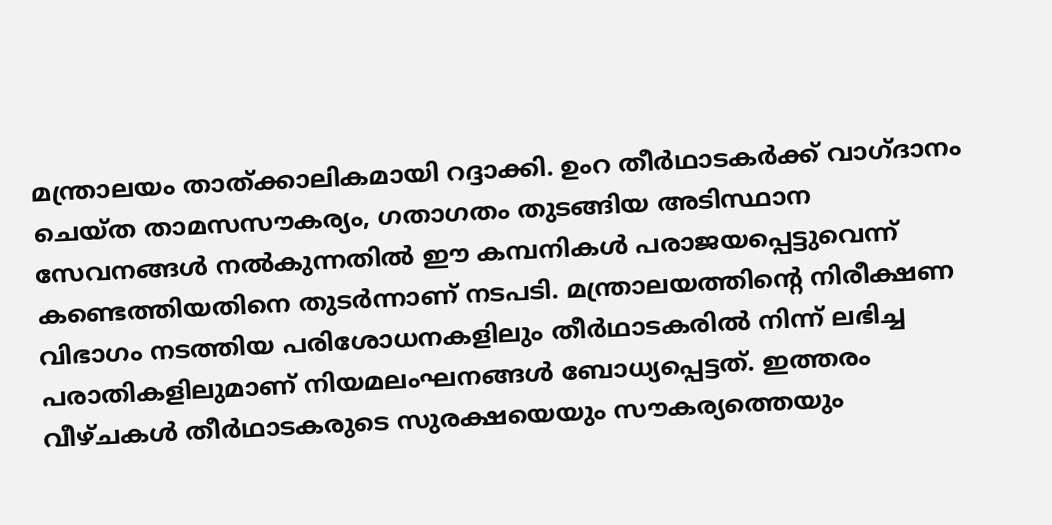മന്ത്രാലയം താത്ക്കാലികമായി റദ്ദാക്കി. ഉംറ തീര്‍ഥാടകര്‍ക്ക് വാഗ്ദാനം ചെയ്ത താമസസൗകര്യം, ഗതാഗതം തുടങ്ങിയ അടിസ്ഥാന സേവനങ്ങള്‍ നല്‍കുന്നതില്‍ ഈ കമ്പനികള്‍ പരാജയപ്പെട്ടുവെന്ന് കണ്ടെത്തിയതിനെ തുടര്‍ന്നാണ് നടപടി. മന്ത്രാലയത്തിന്റെ നിരീക്ഷണ വിഭാഗം നടത്തിയ പരിശോധനകളിലും തീര്‍ഥാടകരില്‍ നിന്ന് ലഭിച്ച പരാതികളിലുമാണ് നിയമലംഘനങ്ങള്‍ ബോധ്യപ്പെട്ടത്. ഇത്തരം വീഴ്ചകള്‍ തീര്‍ഥാടകരുടെ സുരക്ഷയെയും സൗകര്യത്തെയും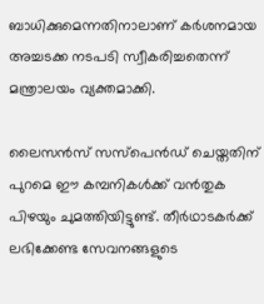ബാധിക്കുമെന്നതിനാലാണ് കര്‍ശനമായ അച്ചടക്ക നടപടി സ്വീകരിച്ചതെന്ന് മന്ത്രാലയം വ്യക്തമാക്കി.

ലൈസന്‍സ് സസ്പെന്‍ഡ് ചെയ്തതിന് പുറമെ ഈ കമ്പനികള്‍ക്ക് വന്‍തുക പിഴയും ചുമത്തിയിട്ടുണ്ട്. തീര്‍ഥാടകര്‍ക്ക് ലഭിക്കേണ്ട സേവനങ്ങളുടെ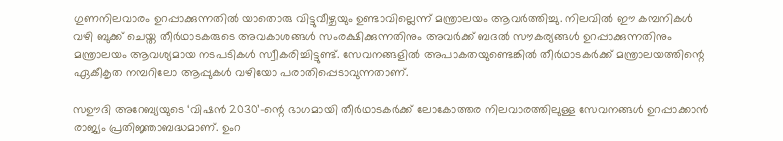ഗുണനിലവാരം ഉറപ്പാക്കുന്നതില്‍ യാതൊരു വിട്ടുവീഴ്ചയും ഉണ്ടാവില്ലെന്ന് മന്ത്രാലയം ആവര്‍ത്തിച്ചു. നിലവില്‍ ഈ കമ്പനികള്‍ വഴി ബുക്ക് ചെയ്ത തീര്‍ഥാടകരുടെ അവകാശങ്ങള്‍ സംരക്ഷിക്കുന്നതിനും അവര്‍ക്ക് ബദല്‍ സൗകര്യങ്ങള്‍ ഉറപ്പാക്കുന്നതിനും മന്ത്രാലയം ആവശ്യമായ നടപടികള്‍ സ്വീകരിച്ചിട്ടുണ്ട്. സേവനങ്ങളില്‍ അപാകതയുണ്ടെങ്കില്‍ തീര്‍ഥാടകര്‍ക്ക് മന്ത്രാലയത്തിന്റെ ഏകീകൃത നമ്പറിലോ ആപ്പുകള്‍ വഴിയോ പരാതിപ്പെടാവുന്നതാണ്.

സഊദി അറേബ്യയുടെ ‘വിഷന്‍ 2030’-ന്റെ ഭാഗമായി തീര്‍ഥാടകര്‍ക്ക് ലോകോത്തര നിലവാരത്തിലുള്ള സേവനങ്ങള്‍ ഉറപ്പാക്കാന്‍ രാജ്യം പ്രതിജ്ഞാബദ്ധമാണ്. ഉംറ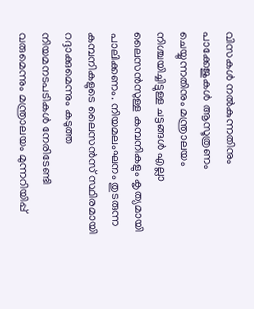വിസകള്‍ നല്‍കുന്നതിനും പാക്കേജുകള്‍ ആസൂത്രണം ചെയ്യുന്നതിനും മന്ത്രാലയം നിശ്ചയിച്ചിട്ടുള്ള ചട്ടങ്ങള്‍ എല്ലാ ലൈസന്‍സുള്ള കമ്പനികളും കൃത്യമായി പാലിക്കണം. നിയമലംഘനം തുടരുന്ന കമ്പനികളുടെ ലൈസന്‍സ് സ്ഥിരമായി റദ്ദാക്കുമെന്നും കടുത്ത നിയമനടപടികള്‍ നേരിടേണ്ടി വരുമെന്നും മന്ത്രാലയം മുന്നറിയിപ്പ്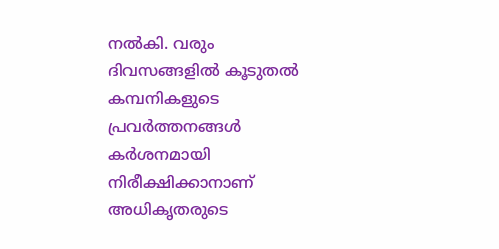നല്‍കി. വരും ദിവസങ്ങളില്‍ കൂടുതല്‍ കമ്പനികളുടെ പ്രവര്‍ത്തനങ്ങള്‍ കര്‍ശനമായി നിരീക്ഷിക്കാനാണ് അധികൃതരുടെ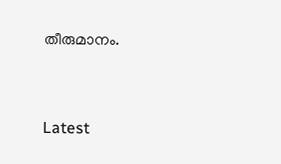തീരുമാനം.



Latest